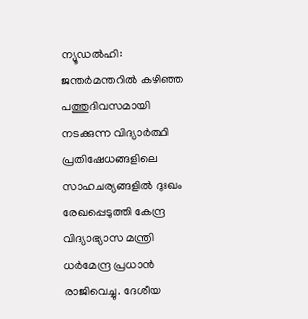ന്യൂഡൽഹി: ജന്തർമന്തറിൽ കഴിഞ്ഞ പത്തുദിവസമായി നടക്കുന്ന വിദ്യാർത്ഥി പ്രതിഷേധങ്ങളിലെ സാഹചര്യങ്ങളിൽ ദുഃഖം രേഖപ്പെടുത്തി കേന്ദ്ര വിദ്യാഭ്യാസ മന്ത്രി ധർമേന്ദ്ര പ്രധാൻ രാജിവെച്ചു. ദേശീയ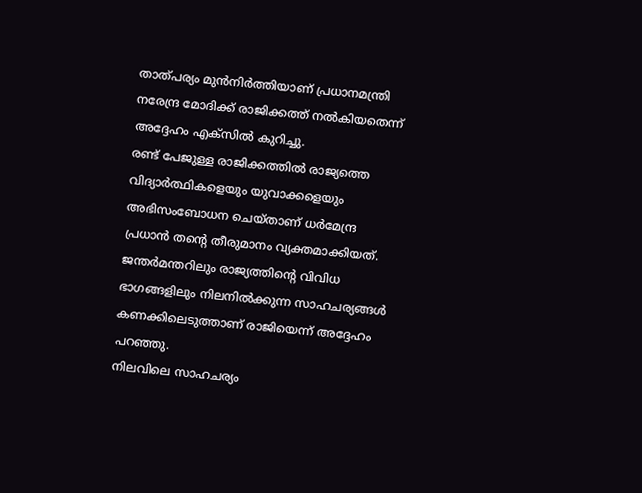താത്പര്യം മുൻനിർത്തിയാണ് പ്രധാനമന്ത്രി നരേന്ദ്ര മോദിക്ക് രാജിക്കത്ത് നൽകിയതെന്ന് അദ്ദേഹം എക്സിൽ കുറിച്ചു.
രണ്ട് പേജുള്ള രാജിക്കത്തിൽ രാജ്യത്തെ വിദ്യാർത്ഥികളെയും യുവാക്കളെയും അഭിസംബോധന ചെയ്താണ് ധർമേന്ദ്ര പ്രധാൻ തന്റെ തീരുമാനം വ്യക്തമാക്കിയത്. ജന്തർമന്തറിലും രാജ്യത്തിന്റെ വിവിധ ഭാഗങ്ങളിലും നിലനിൽക്കുന്ന സാഹചര്യങ്ങൾ കണക്കിലെടുത്താണ് രാജിയെന്ന് അദ്ദേഹം പറഞ്ഞു.
നിലവിലെ സാഹചര്യം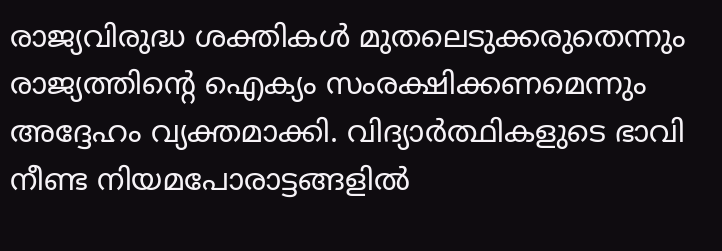രാജ്യവിരുദ്ധ ശക്തികൾ മുതലെടുക്കരുതെന്നും രാജ്യത്തിന്റെ ഐക്യം സംരക്ഷിക്കണമെന്നും അദ്ദേഹം വ്യക്തമാക്കി. വിദ്യാർത്ഥികളുടെ ഭാവി നീണ്ട നിയമപോരാട്ടങ്ങളിൽ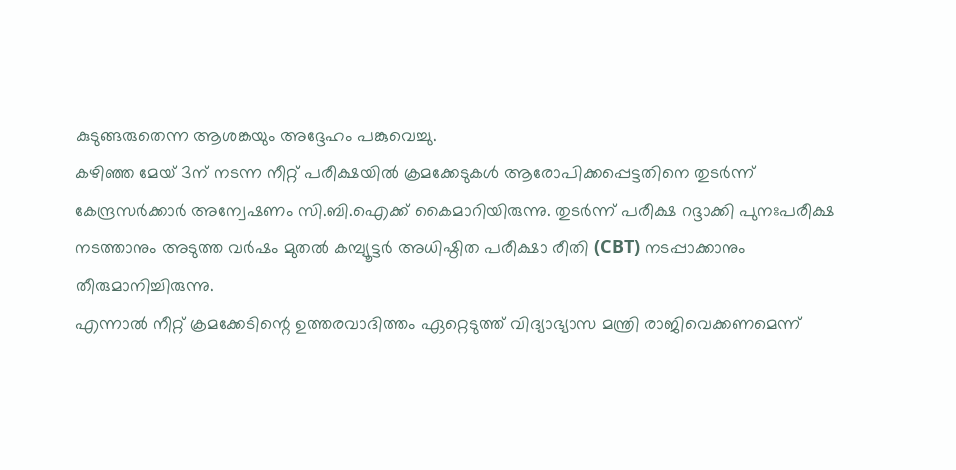കുടുങ്ങരുതെന്ന ആശങ്കയും അദ്ദേഹം പങ്കുവെച്ചു.
കഴിഞ്ഞ മേയ് 3ന് നടന്ന നീറ്റ് പരീക്ഷയിൽ ക്രമക്കേടുകൾ ആരോപിക്കപ്പെട്ടതിനെ തുടർന്ന് കേന്ദ്രസർക്കാർ അന്വേഷണം സി.ബി.ഐക്ക് കൈമാറിയിരുന്നു. തുടർന്ന് പരീക്ഷ റദ്ദാക്കി പുനഃപരീക്ഷ നടത്താനും അടുത്ത വർഷം മുതൽ കമ്പ്യൂട്ടർ അധിഷ്ഠിത പരീക്ഷാ രീതി (CBT) നടപ്പാക്കാനും തീരുമാനിച്ചിരുന്നു.
എന്നാൽ നീറ്റ് ക്രമക്കേടിന്റെ ഉത്തരവാദിത്തം ഏറ്റെടുത്ത് വിദ്യാഭ്യാസ മന്ത്രി രാജിവെക്കണമെന്ന്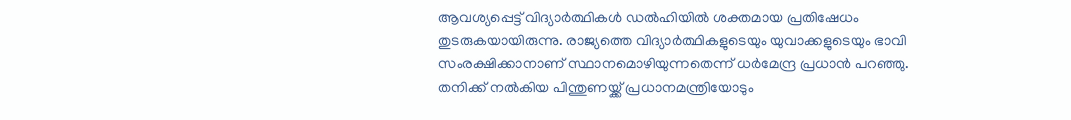ആവശ്യപ്പെട്ട് വിദ്യാർത്ഥികൾ ഡൽഹിയിൽ ശക്തമായ പ്രതിഷേധം തുടരുകയായിരുന്നു. രാജ്യത്തെ വിദ്യാർത്ഥികളുടെയും യുവാക്കളുടെയും ഭാവി സംരക്ഷിക്കാനാണ് സ്ഥാനമൊഴിയുന്നതെന്ന് ധർമേന്ദ്ര പ്രധാൻ പറഞ്ഞു. തനിക്ക് നൽകിയ പിന്തുണയ്ക്ക് പ്രധാനമന്ത്രിയോടും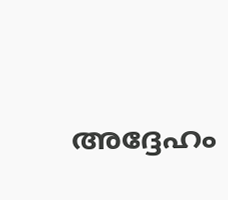അദ്ദേഹം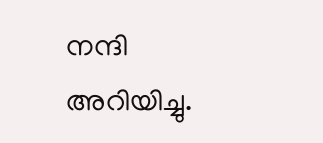നന്ദി അറിയിച്ചു.